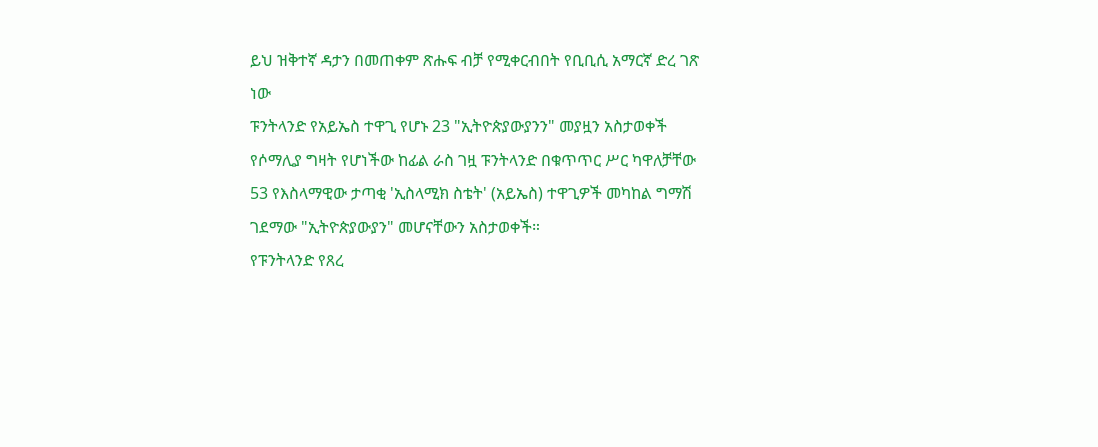ይህ ዝቅተኛ ዳታን በመጠቀም ጽሑፍ ብቻ የሚቀርብበት የቢቢሲ አማርኛ ድረ ገጽ ነው
ፑንትላንድ የአይኤስ ተዋጊ የሆኑ 23 "ኢትዮጵያውያንን" መያዟን አስታወቀች
የሶማሊያ ግዛት የሆነችው ከፊል ራስ ገዟ ፑንትላንድ በቁጥጥር ሥር ካዋለቻቸው 53 የእስላማዊው ታጣቂ 'ኢስላሚክ ስቴት' (አይኤስ) ተዋጊዎች መካከል ግማሽ ገደማው "ኢትዮጵያውያን" መሆናቸውን አስታወቀች።
የፑንትላንድ የጸረ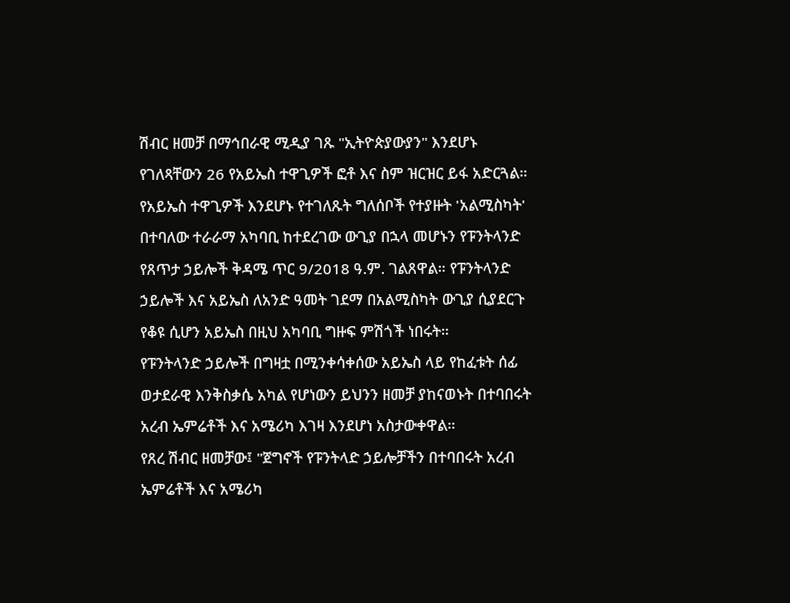ሽብር ዘመቻ በማኅበራዊ ሚዲያ ገጹ "ኢትዮጵያውያን" እንደሆኑ የገለጻቸውን 26 የአይኤስ ተዋጊዎች ፎቶ እና ስም ዝርዝር ይፋ አድርጓል።
የአይኤስ ተዋጊዎች እንደሆኑ የተገለጹት ግለሰቦች የተያዙት 'አልሚስካት' በተባለው ተራራማ አካባቢ ከተደረገው ውጊያ በኋላ መሆኑን የፑንትላንድ የጸጥታ ኃይሎች ቅዳሜ ጥር 9/2018 ዓ.ም. ገልጸዋል። የፑንትላንድ ኃይሎች እና አይኤስ ለአንድ ዓመት ገደማ በአልሚስካት ውጊያ ሲያደርጉ የቆዩ ሲሆን አይኤስ በዚህ አካባቢ ግዙፍ ምሽጎች ነበሩት።
የፑንትላንድ ኃይሎች በግዛቷ በሚንቀሳቀሰው አይኤስ ላይ የከፈቱት ሰፊ ወታደራዊ እንቅስቃሴ አካል የሆነውን ይህንን ዘመቻ ያከናወኑት በተባበሩት አረብ ኤምሬቶች እና አሜሪካ እገዛ እንደሆነ አስታውቀዋል።
የጸረ ሽብር ዘመቻው፤ "ጀግኖች የፑንትላድ ኃይሎቻችን በተባበሩት አረብ ኤምሬቶች እና አሜሪካ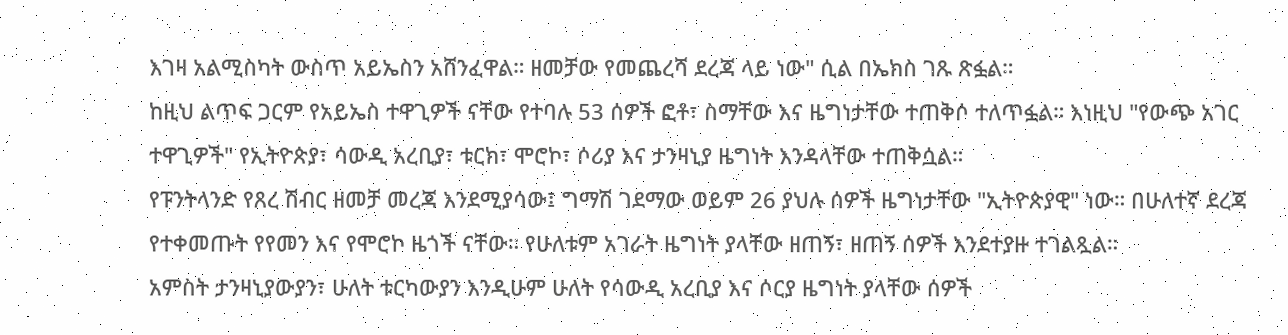እገዛ አልሚስካት ውስጥ አይኤስን አሸንፈዋል። ዘመቻው የመጨረሻ ደረጃ ላይ ነው" ሲል በኤክስ ገጹ ጽፏል።
ከዚህ ልጥፍ ጋርም የአይኤስ ተዋጊዎች ናቸው የተባሉ 53 ሰዎች ፎቶ፣ ስማቸው እና ዜግነታቸው ተጠቅሶ ተለጥፏል። እነዚህ "የውጭ አገር ተዋጊዎች" የኢትዮጵያ፣ ሳውዲ አረቢያ፣ ቱርክ፣ ሞሮኮ፣ ሶሪያ እና ታንዛኒያ ዜግነት እንዳላቸው ተጠቅሷል።
የፑንትላንድ የጸረ ሽብር ዘመቻ መረጃ እንደሚያሳው፤ ግማሽ ገደማው ወይም 26 ያህሉ ሰዎች ዜግነታቸው "ኢትዮጵያዊ" ነው። በሁለተኛ ደረጃ የተቀመጡት የየመን እና የሞሮኮ ዜጎች ናቸው። የሁለቱም አገራት ዜግነት ያላቸው ዘጠኝ፣ ዘጠኝ ሰዎች እንደተያዙ ተገልጿል።
አምስት ታንዛኒያውያን፣ ሁለት ቱርካውያን እንዲሁም ሁለት የሳውዲ አረቢያ እና ሶርያ ዜግነት ያላቸው ሰዎች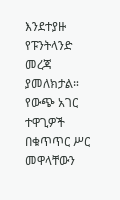እንደተያዙ የፑንትላንድ መረጃ ያመለክታል።
የውጭ አገር ተዋጊዎች በቁጥጥር ሥር መዋላቸውን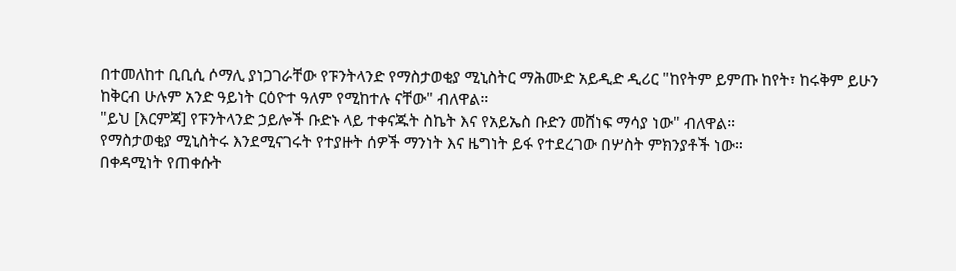በተመለከተ ቢቢሲ ሶማሊ ያነጋገራቸው የፑንትላንድ የማስታወቂያ ሚኒስትር ማሕሙድ አይዲድ ዲሪር "ከየትም ይምጡ ከየት፣ ከሩቅም ይሁን ከቅርብ ሁሉም አንድ ዓይነት ርዕዮተ ዓለም የሚከተሉ ናቸው" ብለዋል።
"ይህ [እርምጃ] የፑንትላንድ ኃይሎች ቡድኑ ላይ ተቀናጁት ስኬት እና የአይኤስ ቡድን መሸነፍ ማሳያ ነው" ብለዋል።
የማስታወቂያ ሚኒስትሩ እንደሚናገሩት የተያዙት ሰዎች ማንነት እና ዜግነት ይፋ የተደረገው በሦስት ምክንያቶች ነው።
በቀዳሚነት የጠቀሱት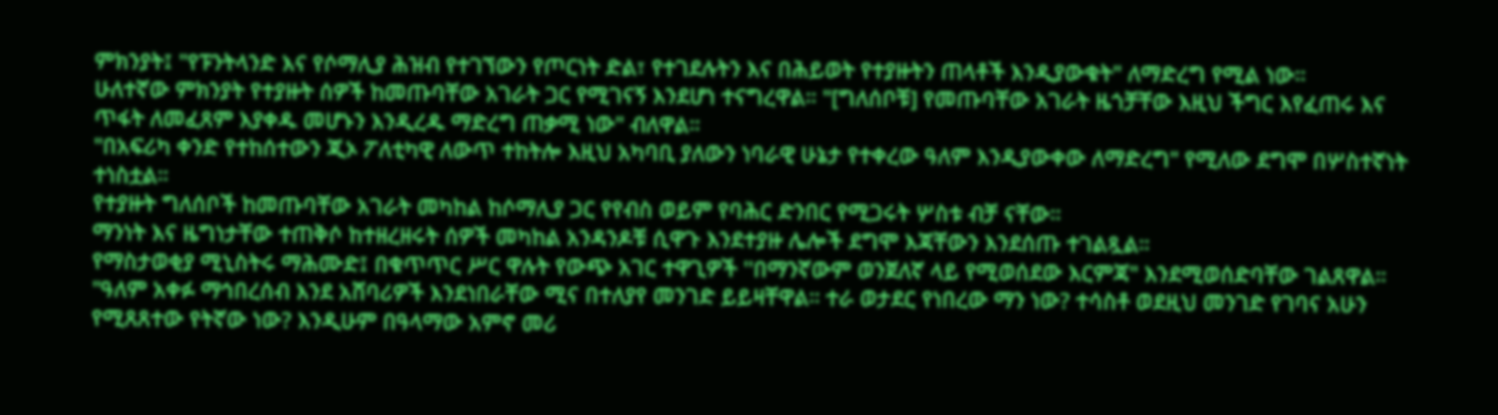ምክንያት፤ "የፑንትላንድ እና የሶማሊያ ሕዝብ የተገኘውን የጦርነት ድል፣ የተገደሉትን እና በሕይወት የተያዙትን ጠላቶች እንዲያውቁት" ለማድረግ የሚል ነው።
ሁለተኛው ምክንያት የተያዙት ሰዎች ከመጡባቸው አገራት ጋር የሚገናኝ እንደሆነ ተናግረዋል። "[ግለሰቦቹ] የመጡባቸው አገራት ዜጎቻቸው እዚህ ችግር እየፈጠሩ እና ጥፋት ለመፈጸም እያቀዱ መሆኑን እንዲረዱ ማድረግ ጠቃሚ ነው" ብለዋል።
"በአፍሪካ ቀንድ የተከሰተውን ጂኦ ፖለቲካዊ ለውጥ ተከትሎ እዚህ አካባቢ ያለውን ነባራዊ ሁኔታ የተቀረው ዓለም እንዲያውቀው ለማድረግ" የሚለው ደግሞ በሦስተኛነት ተነስቷል።
የተያዙት ግለሰቦች ከመጡባቸው አገራት መካከል ከሶማሊያ ጋር የየብስ ወይም የባሕር ድንበር የሚጋሩት ሦስቱ ብቻ ናቸው።
ማንነት እና ዜግነታቸው ተጠቅሶ ከተዘረዘሩት ሰዎች መካከል አንዳንዶቹ ሲዋጉ እንደተያዙ ሌሎች ደግሞ እጃቸውን እንደሰጡ ተገልጿል።
የማስታወቂያ ሚኒስትሩ ማሕሙድ፤ በቁጥጥር ሥር ዋሉት የውጭ አገር ተዋጊዎች ''በማንኛውም ወንጀለኛ ላይ የሚወሰደው እርምጃ" እንደሚወሰድባቸው ገልጸዋል።
"ዓለም አቀፉ ማኅበረሰብ እንደ አሸባሪዎች እንደነበራቸው ሚና በተለያየ መንገድ ይይዛቸዋል። ተራ ወታደር የነበረው ማን ነው? ተሳስቶ ወደዚህ መንገድ የገባና አሁን የሚጸጸተው የትኛው ነው? እንዲሁም በዓላማው አምኖ መሪ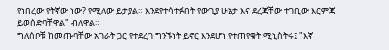የነበረው የትኛው ነው? የሚለው ይታያል። እንደየተሳተፉበት የውጊያ ሁኔታ እና ደረጃቸው ተገቢው እርምጃ ይወሰድባቸዋል" ብለዋል።
ግለሰቦቹ ከመጡባቸው አገራት ጋር የተደረገ ግንኙነት ይኖር እንደሆነ የተጠየቁት ሚኒስትሩ፤ "እኛ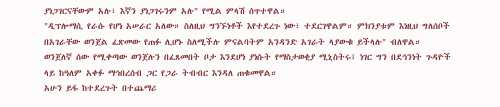ያነጋገርናቸውም አሉ፣ እኛን ያነጋገሩንም አሉ" የሚል ምላሽ ሰጥተዋል።
"ዲፕሎማሲ የራሱ የሆነ አሠራር አለው። ስለዚህ ግንኙነቶች እየተደረጉ ነው፣ ተደርገዋልም። ምክንያቱም እነዚህ ግለሰቦች በአገራቸው ወንጀል ፈጽመው የጠፉ ሊሆኑ ስለሚችሉ ምናልባትም አንዳንድ አገራት ላያውቁ ይችላሉ" ብለዋል።
ወንጀለኛ ሰው የሚቀጣው ወንጀሉን በፈጸመበት ቦታ እንደሆነ ያነሱት የማስታወቂያ ሚኒስትሩ፤ ነገር ግን በደኅንነት ጉዳዮች ላይ ከዓለም አቀፉ ማኅበረሰብ ጋር የጋራ ትብብር እንዳለ ጠቁመዋል።
አሁን ይፋ ከተደረጉት በተጨማሪ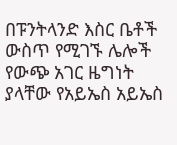በፑንትላንድ እስር ቤቶች ውስጥ የሚገኙ ሌሎች የውጭ አገር ዜግነት ያላቸው የአይኤስ አይኤስ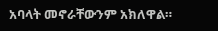አባላት መኖራቸውንም አክለዋል።